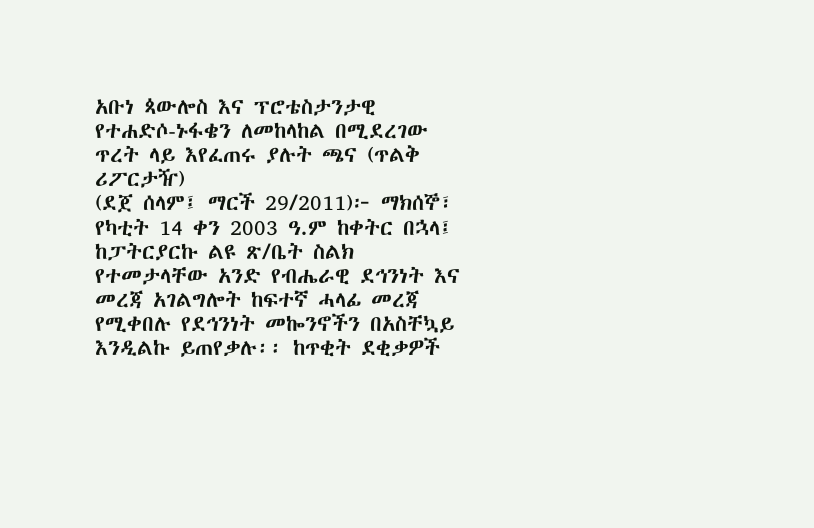አቡነ ጳውሎስ እና ፕሮቴስታንታዊ የተሐድሶ-ኑፋቄን ለመከላከል በሚደረገው ጥረት ላይ እየፈጠሩ ያሉት ጫና (ጥልቅ ሪፖርታዥ)
(ደጀ ሰላም፤ ማርች 29/2011)፦ ማክሰኞ፣ የካቲት 14 ቀን 2003 ዓ.ም ከቀትር በኋላ፤ ከፓትርያርኩ ልዩ ጽ/ቤት ስልክ የተመታላቸው አንድ የብሔራዊ ደኅንነት እና መረጃ አገልግሎት ከፍተኛ ሓላፊ መረጃ የሚቀበሉ የደኅንነት መኰንኖችን በአስቸኳይ እንዲልኩ ይጠየቃሉ፡፡ ከጥቂት ደቂቃዎች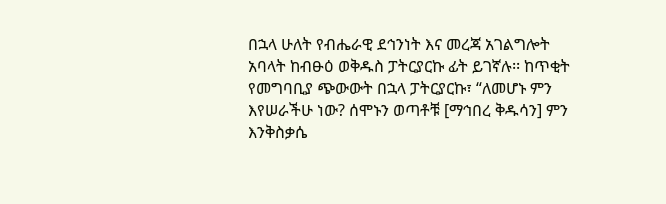በኋላ ሁለት የብሔራዊ ደኅንነት እና መረጃ አገልግሎት አባላት ከብፁዕ ወቅዱስ ፓትርያርኩ ፊት ይገኛሉ፡፡ ከጥቂት የመግባቢያ ጭውውት በኋላ ፓትርያርኩ፣ “ለመሆኑ ምን እየሠራችሁ ነው? ሰሞኑን ወጣቶቹ [ማኅበረ ቅዱሳን] ምን እንቅስቃሴ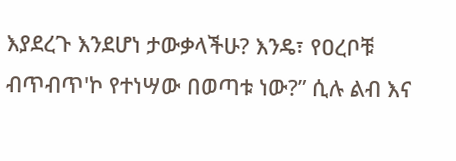እያደረጉ እንደሆነ ታውቃላችሁ? እንዴ፣ የዐረቦቹ ብጥብጥ'ኮ የተነሣው በወጣቱ ነው?” ሲሉ ልብ እና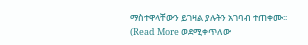ማስተዋላቸውን ይገዛል ያሉትን አገባብ ተጠቀሙ፡፡
(Read More ወደሚቀጥለው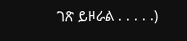ገጽ ይዞራል . . . . .)